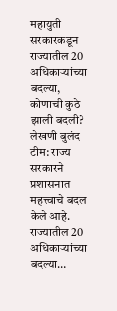महायुती सरकारकडून राज्यातील 20 अधिकाऱ्यांच्या बदल्या, कोणाची कुठे झाली बदली?
लेखणी बुलंद टीम: राज्य सरकारने प्रशासनात महत्त्वाचे बदल केले आहे. राज्यातील 20 अधिकाऱ्यांच्या बदल्या…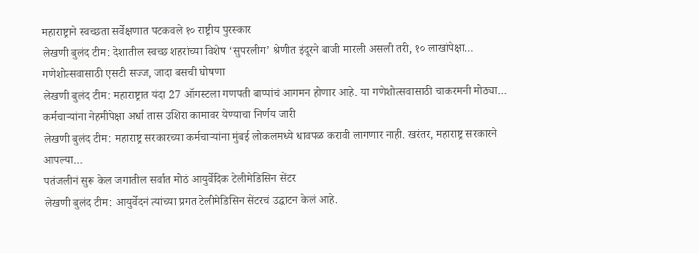महाराष्ट्राने स्वच्छता सर्वेक्षणात पटकवले १० राष्ट्रीय पुरस्कार
लेखणी बुलंद टीम: देशातील स्वच्छ शहरांच्या विशेष ‘सुपरलीग’ श्रेणीत इंदूरने बाजी मारली असली तरी, १० लाखांपेक्षा…
गणेशोत्सवासाठी एसटी सज्ज, जादा बसची घोषणा
लेखणी बुलंद टीम: महाराष्ट्रात यंदा 27 ऑगस्टला गणपती बाप्पांचं आगमन होणार आहे. या गणेशोत्सवासाठी चाकरमनी मोठ्या…
कर्मचाऱ्यांना नेहमीपेक्षा अर्धा तास उशिरा कामावर येण्याचा निर्णय जारी
लेखणी बुलंद टीम: महाराष्ट्र सरकारच्या कर्मचाऱ्यांना मुंबई लोकलमध्ये धावपळ करावी लागणार नाही. खरंतर, महाराष्ट्र सरकारने आपल्या…
पतंजलीनं सुरू केल जगातील सर्वात मोठं आयुर्वेदिक टेलीमेडिसिन सेंटर
लेखणी बुलंद टीम: आयुर्वेदनं त्यांच्या प्रगत टेलीमेडिसिन सेंटरचं उद्घाटन केलं आहे.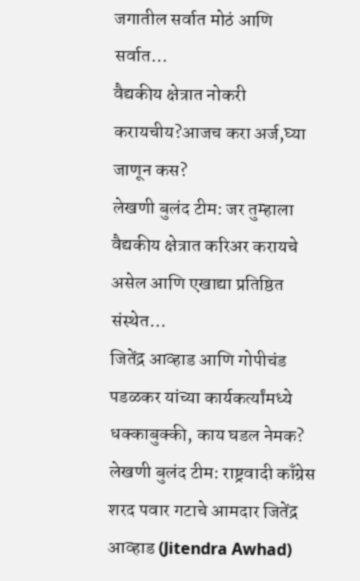जगातील सर्वात मोठं आणि सर्वात…
वैद्यकीय क्षेत्रात नोकरी करायचीय?आजच करा अर्ज,घ्या जाणून कस?
लेखणी बुलंद टीम: जर तुम्हाला वैद्यकीय क्षेत्रात करिअर करायचे असेल आणि एखाद्या प्रतिष्ठित संस्थेत…
जितेंद्र आव्हाड आणि गोपीचंड पडळकर यांच्या कार्यकर्त्यांमध्ये धक्काबुक्की, काय घडल नेमक?
लेखणी बुलंद टीम: राष्ट्रवादी काँग्रेस शरद पवार गटाचे आमदार जितेंद्र आव्हाड (Jitendra Awhad)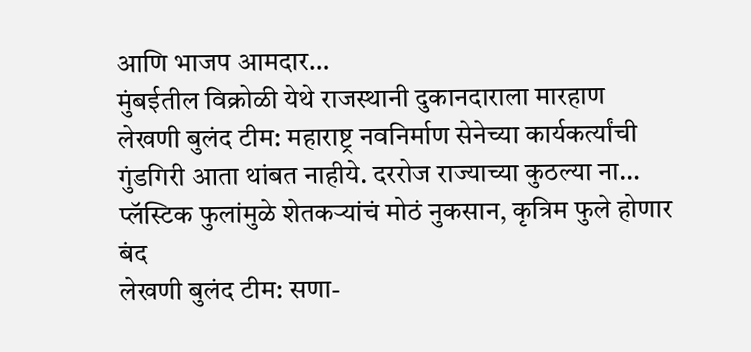आणि भाजप आमदार…
मुंबईतील विक्रोळी येथे राजस्थानी दुकानदाराला मारहाण
लेखणी बुलंद टीम: महाराष्ट्र नवनिर्माण सेनेच्या कार्यकर्त्यांची गुंडगिरी आता थांबत नाहीये. दररोज राज्याच्या कुठल्या ना…
प्लॅस्टिक फुलांमुळे शेतकऱ्यांचं मोठं नुकसान, कृत्रिम फुले होणार बंद
लेखणी बुलंद टीम: सणा-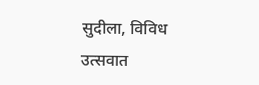सुदीला, विविध उत्सवात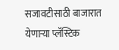सजावटीसाठी बाजारात येणाऱ्या प्लॅस्टिक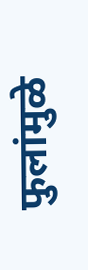फुलांमुळे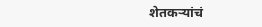शेतकऱ्यांचं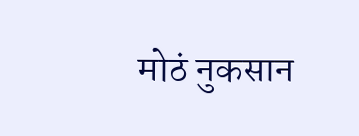मोठं नुकसान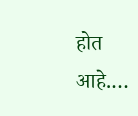होत आहे.…